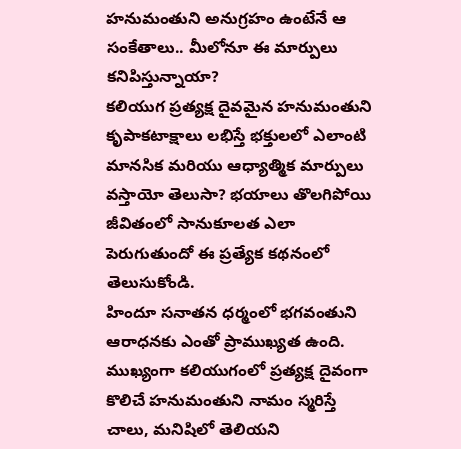హనుమంతుని అనుగ్రహం ఉంటేనే ఆ సంకేతాలు.. మీలోనూ ఈ మార్పులు కనిపిస్తున్నాయా?
కలియుగ ప్రత్యక్ష దైవమైన హనుమంతుని కృపాకటాక్షాలు లభిస్తే భక్తులలో ఎలాంటి మానసిక మరియు ఆధ్యాత్మిక మార్పులు వస్తాయో తెలుసా? భయాలు తొలగిపోయి జీవితంలో సానుకూలత ఎలా పెరుగుతుందో ఈ ప్రత్యేక కథనంలో తెలుసుకోండి.
హిందూ సనాతన ధర్మంలో భగవంతుని ఆరాధనకు ఎంతో ప్రాముఖ్యత ఉంది. ముఖ్యంగా కలియుగంలో ప్రత్యక్ష దైవంగా కొలిచే హనుమంతుని నామం స్మరిస్తే చాలు, మనిషిలో తెలియని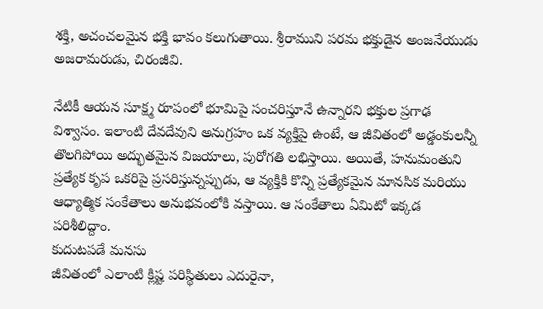శక్తి, అచంచలమైన భక్తి భావం కలుగుతాయి. శ్రీరాముని పరమ భక్తుడైన అంజనేయుడు అజరామరుడు, చిరంజీవి.

నేటికీ ఆయన సూక్ష్మ రూపంలో భూమిపై సంచరిస్తూనే ఉన్నారని భక్తుల ప్రగాఢ విశ్వాసం. ఇలాంటి దేవదేవుని అనుగ్రహం ఒక వ్యక్తిపై ఉంటే, ఆ జీవితంలో అడ్డంకులన్నీ తొలగిపోయి అద్భుతమైన విజయాలు, పురోగతి లభిస్తాయి. అయితే, హనుమంతుని ప్రత్యేక కృప ఒకరిపై ప్రసరిస్తున్నప్పుడు, ఆ వ్యక్తికి కొన్ని ప్రత్యేకమైన మానసిక మరియు ఆధ్యాత్మిక సంకేతాలు అనుభవంలోకి వస్తాయి. ఆ సంకేతాలు ఏమిటో ఇక్కడ పరిశీలిద్దాం.
కుదుటపడే మనసు
జీవితంలో ఎలాంటి క్లిష్ట పరిస్థితులు ఎదురైనా,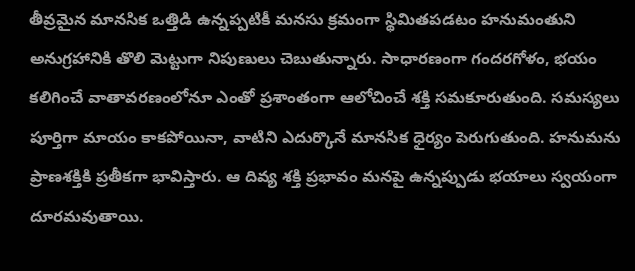తీవ్రమైన మానసిక ఒత్తిడి ఉన్నప్పటికీ మనసు క్రమంగా స్థిమితపడటం హనుమంతుని అనుగ్రహానికి తొలి మెట్టుగా నిపుణులు చెబుతున్నారు. సాధారణంగా గందరగోళం, భయం కలిగించే వాతావరణంలోనూ ఎంతో ప్రశాంతంగా ఆలోచించే శక్తి సమకూరుతుంది. సమస్యలు పూర్తిగా మాయం కాకపోయినా, వాటిని ఎదుర్కొనే మానసిక ధైర్యం పెరుగుతుంది. హనుమను ప్రాణశక్తికి ప్రతీకగా భావిస్తారు. ఆ దివ్య శక్తి ప్రభావం మనపై ఉన్నప్పుడు భయాలు స్వయంగా దూరమవుతాయి.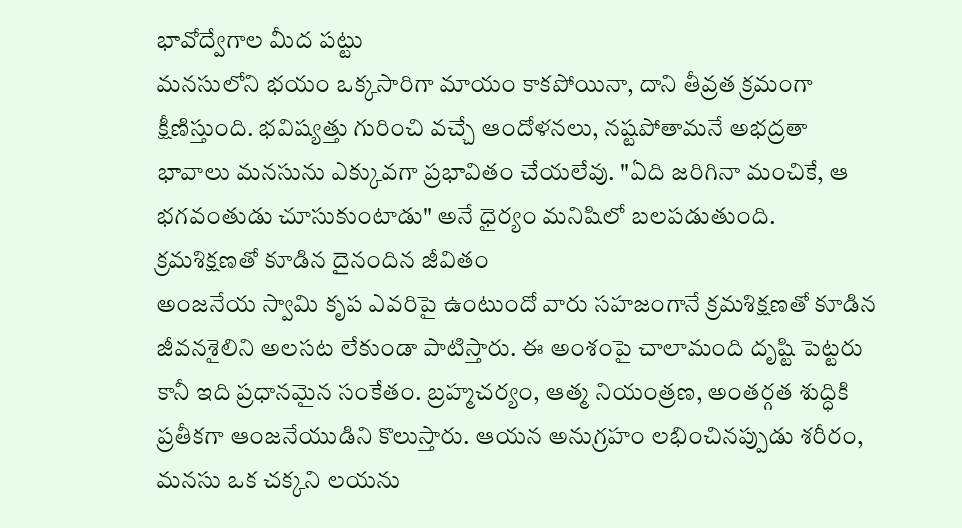భావోద్వేగాల మీద పట్టు
మనసులోని భయం ఒక్కసారిగా మాయం కాకపోయినా, దాని తీవ్రత క్రమంగా క్షీణిస్తుంది. భవిష్యత్తు గురించి వచ్చే ఆందోళనలు, నష్టపోతామనే అభద్రతా భావాలు మనసును ఎక్కువగా ప్రభావితం చేయలేవు. "ఏది జరిగినా మంచికే, ఆ భగవంతుడు చూసుకుంటాడు" అనే ధైర్యం మనిషిలో బలపడుతుంది.
క్రమశిక్షణతో కూడిన దైనందిన జీవితం
అంజనేయ స్వామి కృప ఎవరిపై ఉంటుందో వారు సహజంగానే క్రమశిక్షణతో కూడిన జీవనశైలిని అలసట లేకుండా పాటిస్తారు. ఈ అంశంపై చాలామంది దృష్టి పెట్టరు కానీ ఇది ప్రధానమైన సంకేతం. బ్రహ్మచర్యం, ఆత్మ నియంత్రణ, అంతర్గత శుద్ధికి ప్రతీకగా ఆంజనేయుడిని కొలుస్తారు. ఆయన అనుగ్రహం లభించినప్పుడు శరీరం, మనసు ఒక చక్కని లయను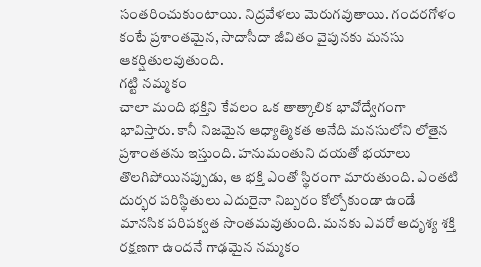సంతరించుకుంటాయి. నిద్రవేళలు మెరుగవుతాయి. గందరగోళం కంటే ప్రశాంతమైన, సాదాసీదా జీవితం వైపునకు మనసు ఆకర్షితులవుతుంది.
గట్టి నమ్మకం
చాలా మంది భక్తిని కేవలం ఒక తాత్కాలిక భావోద్వేగంగా భావిస్తారు. కానీ నిజమైన ఆధ్యాత్మికత అనేది మనసులోని లోతైన ప్రశాంతతను ఇస్తుంది. హనుమంతుని దయతో భయాలు తొలగిపోయినప్పుడు, ఆ భక్తి ఎంతో స్థిరంగా మారుతుంది. ఎంతటి దుర్భర పరిస్థితులు ఎదురైనా నిబ్బరం కోల్పోకుండా ఉండే మానసిక పరిపక్వత సొంతమవుతుంది. మనకు ఎవరో అదృశ్య శక్తి రక్షణగా ఉందనే గాఢమైన నమ్మకం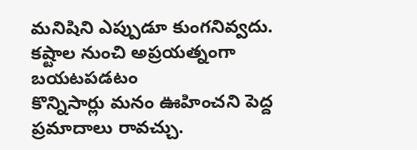మనిషిని ఎప్పుడూ కుంగనివ్వదు.
కష్టాల నుంచి అప్రయత్నంగా బయటపడటం
కొన్నిసార్లు మనం ఊహించని పెద్ద ప్రమాదాలు రావచ్చు.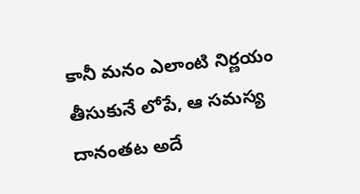కానీ మనం ఎలాంటి నిర్ణయం తీసుకునే లోపే, ఆ సమస్య దానంతట అదే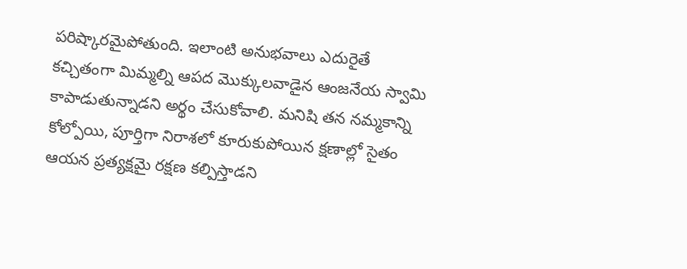పరిష్కారమైపోతుంది. ఇలాంటి అనుభవాలు ఎదురైతే కచ్చితంగా మిమ్మల్ని ఆపద మొక్కులవాడైన ఆంజనేయ స్వామి కాపాడుతున్నాడని అర్థం చేసుకోవాలి. మనిషి తన నమ్మకాన్ని కోల్పోయి, పూర్తిగా నిరాశలో కూరుకుపోయిన క్షణాల్లో సైతం ఆయన ప్రత్యక్షమై రక్షణ కల్పిస్తాడని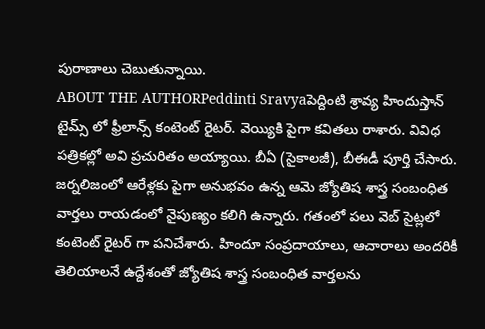పురాణాలు చెబుతున్నాయి.
ABOUT THE AUTHORPeddinti Sravyaపెద్దింటి శ్రావ్య హిందుస్తాన్ టైమ్స్ లో ఫ్రీలాన్స్ కంటెంట్ రైటర్. వెయ్యికి పైగా కవితలు రాశారు. వివిధ పత్రికల్లో అవి ప్రచురితం అయ్యాయి. బీఏ (సైకాలజీ), బీఈడీ పూర్తి చేసారు. జర్నలిజంలో ఆరేళ్లకు పైగా అనుభవం ఉన్న ఆమె జ్యోతిష శాస్త్ర సంబంధిత వార్తలు రాయడంలో నైపుణ్యం కలిగి ఉన్నారు. గతంలో పలు వెబ్ సైట్లలో కంటెంట్ రైటర్ గా పనిచేశారు. హిందూ సంప్రదాయాలు, ఆచారాలు అందరికీ తెలియాలనే ఉద్దేశంతో జ్యోతిష శాస్త్ర సంబంధిత వార్తలను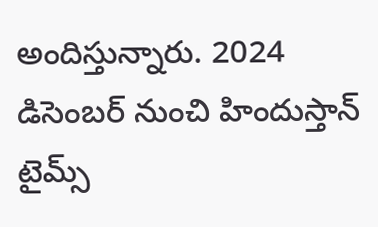అందిస్తున్నారు. 2024 డిసెంబర్ నుంచి హిందుస్తాన్ టైమ్స్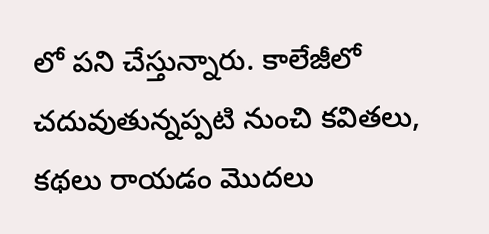లో పని చేస్తున్నారు. కాలేజీలో చదువుతున్నప్పటి నుంచి కవితలు, కథలు రాయడం మొదలు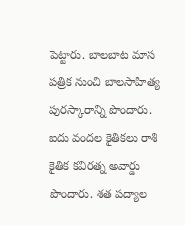పెట్టారు. బాలబాట మాస పత్రిక నుంచి బాలసాహిత్య పురస్కారాన్ని పొందారు. ఐదు వందల కైతికలు రాశి కైతిక కవిరత్న అవార్డు పొందారు. శత పద్యాల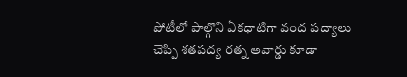పోటీలో పాల్గొని ఏకధాటిగా వంద పద్యాలు చెప్పి శతపద్య రత్న అవార్డు కూడా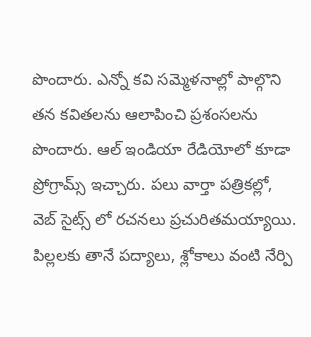పొందారు. ఎన్నో కవి సమ్మెళనాల్లో పాల్గొని తన కవితలను ఆలాపించి ప్రశంసలను పొందారు. ఆల్ ఇండియా రేడియోలో కూడా ప్రోగ్రామ్స్ ఇచ్చారు. పలు వార్తా పత్రికల్లో, వెబ్ సైట్స్ లో రచనలు ప్రచురితమయ్యాయి. పిల్లలకు తానే పద్యాలు, శ్లోకాలు వంటి నేర్పి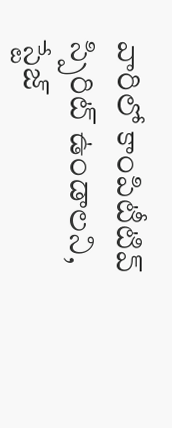వారిలో కాంపిటీటివ్ స్పిరిట్ ఉండాలని, స్టేజ్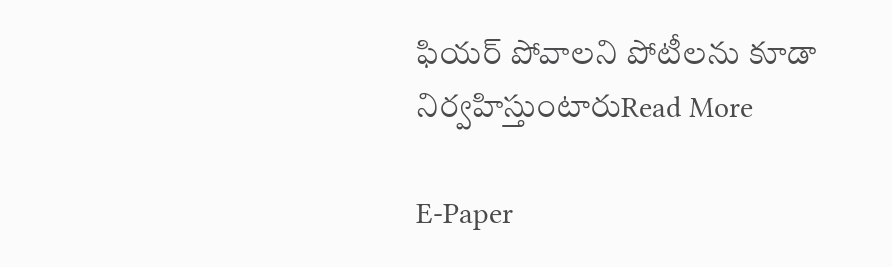ఫియర్ పోవాలని పోటీలను కూడా నిర్వహిస్తుంటారుRead More

E-Paper